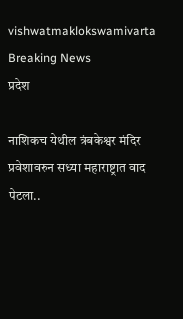vishwatmaklokswamivarta
Breaking News
प्रदेश

नाशिकच येथील त्रंबकेश्वर मंदिर प्रवेशावरुन सध्या महाराष्ट्रात वाद पेटला..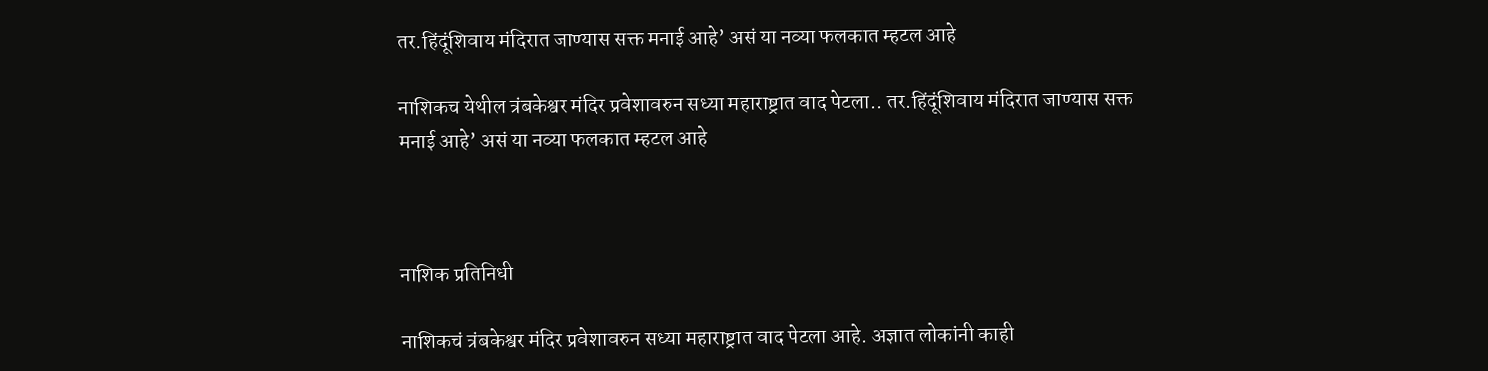तर.हिंदूंशिवाय मंदिरात जाण्यास सक्त मनाई आहे’ असं या नव्या फलकात म्हटल आहे

नाशिकच येथील त्रंबकेश्वर मंदिर प्रवेशावरुन सध्या महाराष्ट्रात वाद पेटला.. तर.हिंदूंशिवाय मंदिरात जाण्यास सक्त मनाई आहे’ असं या नव्या फलकात म्हटल आहे



नाशिक प्रतिनिधी

नाशिकचं त्रंबकेश्वर मंदिर प्रवेशावरुन सध्या महाराष्ट्रात वाद पेटला आहे. अज्ञात लोकांनी काही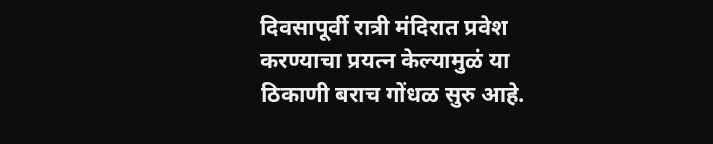दिवसापूर्वी रात्री मंदिरात प्रवेश करण्याचा प्रयत्न केल्यामुळं या ठिकाणी बराच गोंधळ सुरु आहे.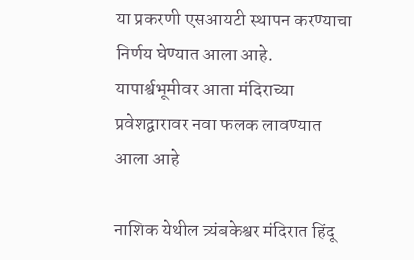या प्रकरणी एसआयटी स्थापन करण्याचा निर्णय घेण्यात आला आहे. यापार्श्वभूमीवर आता मंदिराच्या प्रवेशद्वारावर नवा फलक लावण्यात आला आहे

नाशिक येथील त्र्यंबकेश्वर मंदिरात हिंदू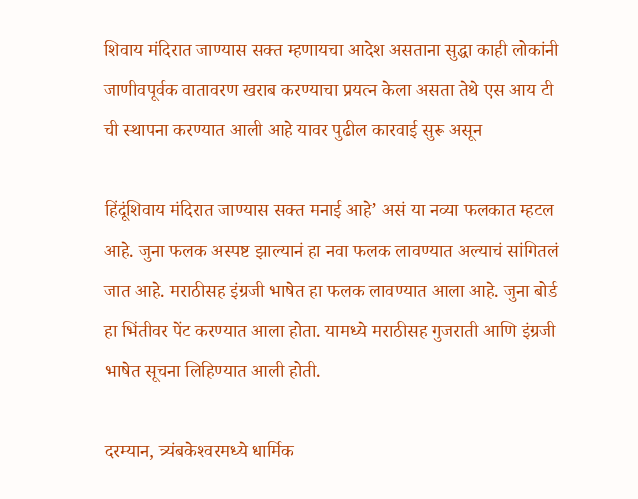शिवाय मंदिरात जाण्यास सक्त म्हणायचा आदेश असताना सुद्धा काही लोकांनी जाणीवपूर्वक वातावरण खराब करण्याचा प्रयत्न केला असता तेथे एस आय टी ची स्थापना करण्यात आली आहे यावर पुढील कारवाई सुरू असून

हिंदूंशिवाय मंदिरात जाण्यास सक्त मनाई आहे’ असं या नव्या फलकात म्हटल आहे. जुना फलक अस्पष्ट झाल्यानं हा नवा फलक लावण्यात अल्याचं सांगितलं जात आहे. मराठीसह इंग्रजी भाषेत हा फलक लावण्यात आला आहे. जुना बोर्ड हा भिंतीवर पेंट करण्यात आला होता. यामध्ये मराठीसह गुजराती आणि इंग्रजी भाषेत सूचना लिहिण्यात आली होती.

दरम्यान, त्र्यंबकेश्‍वरमध्ये धार्मिक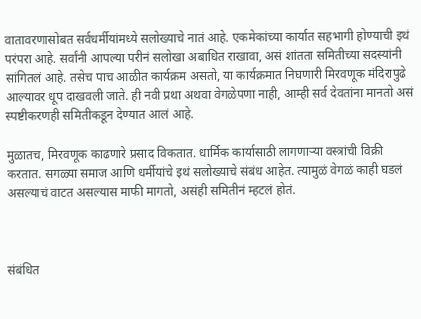वातावरणासोबत सर्वधर्मीयांमध्ये सलोख्याचे नातं आहे. एकमेकांच्या कार्यात सहभागी होण्याची इथं परंपरा आहे. सर्वांनी आपल्या परीनं सलोखा अबाधित राखावा, असं शांतता समितीच्या सदस्यांनी सांगितलं आहे. तसेच पाच आळीत कार्यक्रम असतो, या कार्यक्रमात निघणारी मिरवणूक मंदिरापुढे आल्यावर धूप दाखवली जाते. ही नवी प्रथा अथवा वेगळेपणा नाही, आम्ही सर्व देवतांना मानतो असं स्पष्टीकरणही समितीकडून देण्यात आलं आहे.

मुळातच, मिरवणूक काढणारे प्रसाद विकतात. धार्मिक कार्यासाठी लागणाऱ्या वस्त्रांची विक्री करतात. सगळ्या समाज आणि धर्मीयांचे इथं सलोख्याचे संबंध आहेत. त्यामुळं वेगळं काही घडलं असल्याचं वाटत असल्यास माफी मागतो, असंही समितीनं म्हटलं होतं.



संबंधित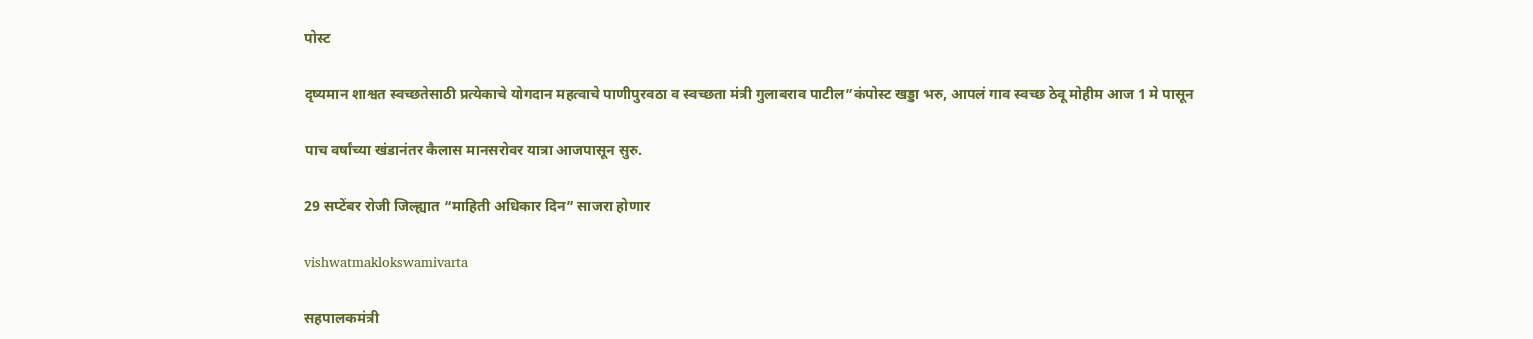पोस्ट

दृष्यमान शाश्वत स्वच्छतेसाठी प्रत्येकाचे योगदान महत्वाचे पाणीपुरवठा व स्वच्छता मंत्री गुलाबराव पाटील”कंपोस्ट खड्डा भरु, आपलं गाव स्वच्छ ठेवू मोहीम आज 1 मे पासून

पाच वर्षांच्या खंडानंतर कैलास मानसरोवर यात्रा आजपासून सुरु.

29 सप्टेंबर रोजी जिल्ह्यात “माहिती अधिकार दिन” साजरा होणार

vishwatmaklokswamivarta

सहपालकमंत्री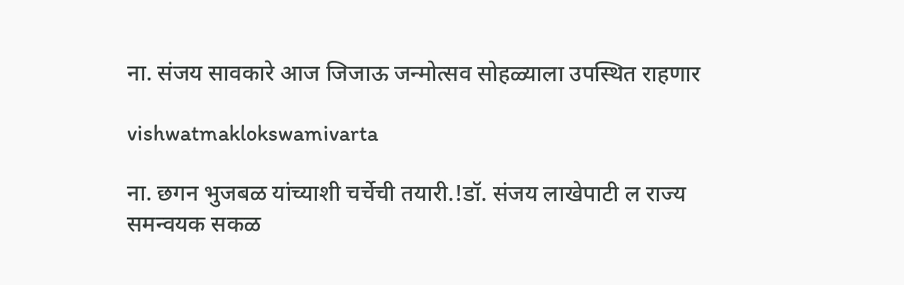ना. संजय सावकारे आज जिजाऊ जन्मोत्सव सोहळ्याला उपस्थित राहणार

vishwatmaklokswamivarta

ना. छगन भुजबळ यांच्याशी चर्चेची तयारी.!डॉ. संजय लाखेपाटी ल राज्य समन्वयक सकळ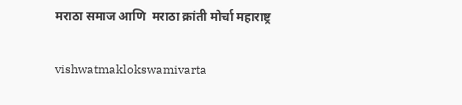मराठा समाज आणि  मराठा क्रांती मोर्चा महाराष्ट्र

vishwatmaklokswamivarta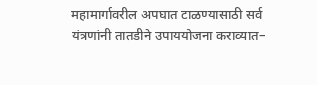महामार्गावरील अपघात टाळण्यासाठी सर्व यंत्रणांनी तातडीने उपाययोजना कराव्यात–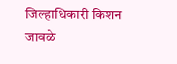जिल्हाधिकारी किशन जावळे